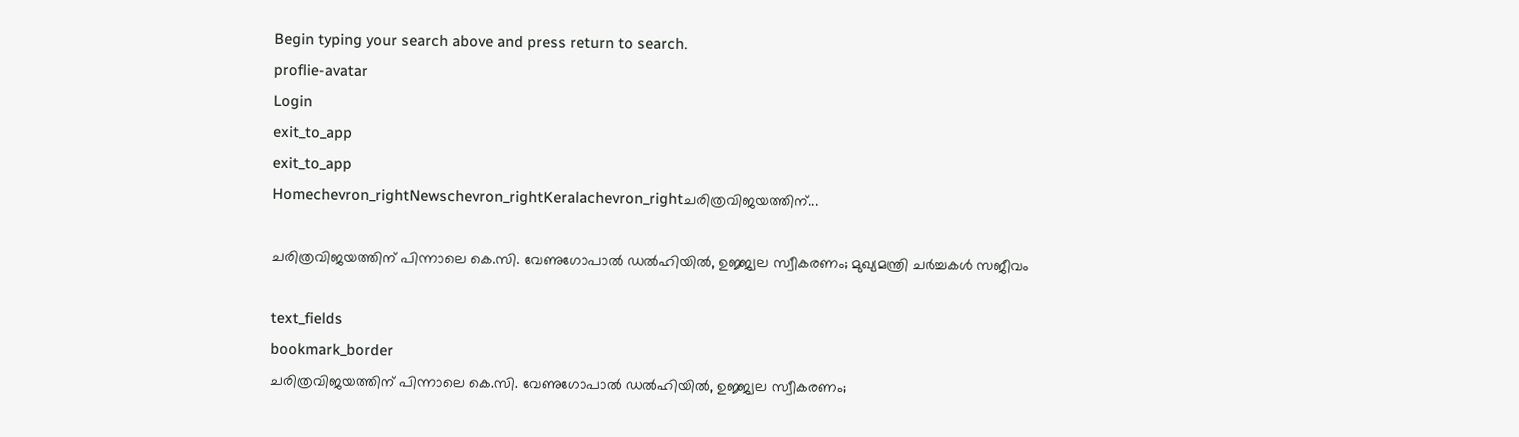Begin typing your search above and press return to search.
proflie-avatar
Login
exit_to_app
exit_to_app
Homechevron_rightNewschevron_rightKeralachevron_rightചരിത്രവിജയത്തിന്...

ചരിത്രവിജയത്തിന് പിന്നാലെ കെ.സി. വേണുഗോപാൽ ഡൽഹിയിൽ, ഉജ്ജ്വല സ്വീകരണം; മുഖ്യമന്ത്രി ചർച്ചകൾ സജീവം

text_fields
bookmark_border
ചരിത്രവിജയത്തിന് പിന്നാലെ കെ.സി. വേണുഗോപാൽ ഡൽഹിയിൽ, ഉജ്ജ്വല സ്വീകരണം;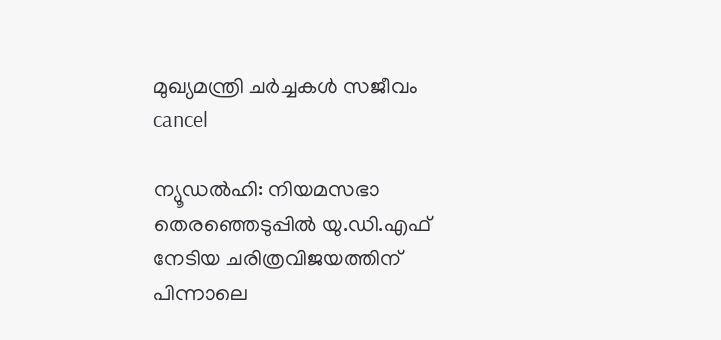മുഖ്യമന്ത്രി ചർച്ചകൾ സജീവം
cancel

ന്യൂഡൽഹി: നിയമസഭാ തെരഞ്ഞെടുപ്പിൽ യു.ഡി.എഫ് നേടിയ ചരിത്രവിജയത്തിന് പിന്നാലെ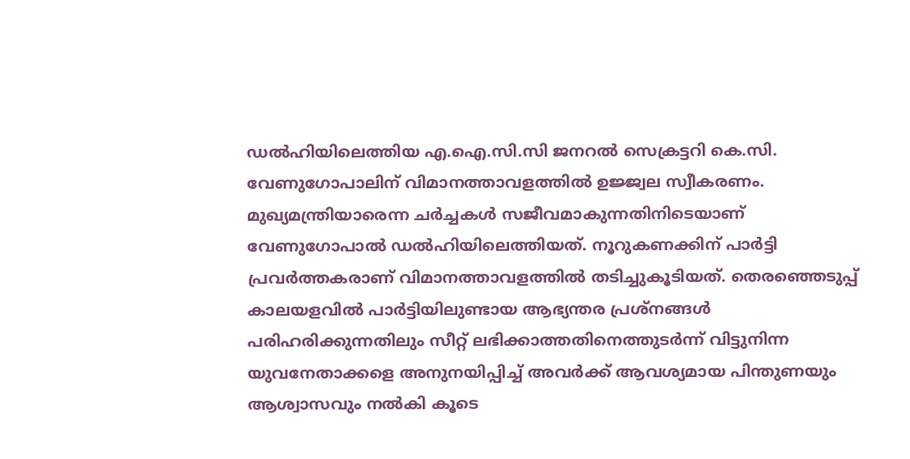ഡൽഹിയിലെത്തിയ എ.ഐ.സി.സി ജനറൽ സെക്രട്ടറി കെ.സി. വേണുഗോപാലിന് വിമാനത്താവളത്തിൽ ഉജ്ജ്വല സ്വീകരണം. മുഖ്യമന്ത്രിയാരെന്ന ചർച്ചകൾ സജീവമാകുന്നതിനിടെയാണ് വേണുഗോപാൽ ഡൽഹിയിലെത്തിയത്. നൂറുകണക്കിന് പാർട്ടി പ്രവർത്തകരാണ് വിമാനത്താവളത്തിൽ തടിച്ചുകൂടിയത്. തെരഞ്ഞെടുപ്പ് കാലയളവിൽ പാർട്ടിയിലുണ്ടായ ആഭ്യന്തര പ്രശ്നങ്ങൾ പരിഹരിക്കുന്നതിലും സീറ്റ് ലഭിക്കാത്തതിനെത്തുടർന്ന് വിട്ടുനിന്ന യുവനേതാക്കളെ അനുനയിപ്പിച്ച് അവർക്ക് ആവശ്യമായ പിന്തുണയും ആശ്വാസവും നൽകി കൂടെ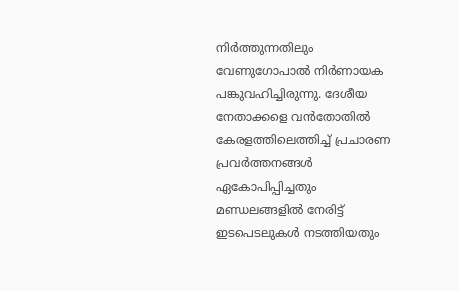നിർത്തുന്നതിലും വേണുഗോപാൽ നിർണായക പങ്കുവഹിച്ചിരുന്നു. ദേശീയ നേതാക്കളെ വൻതോതിൽ കേരളത്തിലെത്തിച്ച് പ്രചാരണ പ്രവർത്തനങ്ങൾ ഏകോപിപ്പിച്ചതും മണ്ഡലങ്ങളിൽ നേരിട്ട് ഇടപെടലുകൾ നടത്തിയതും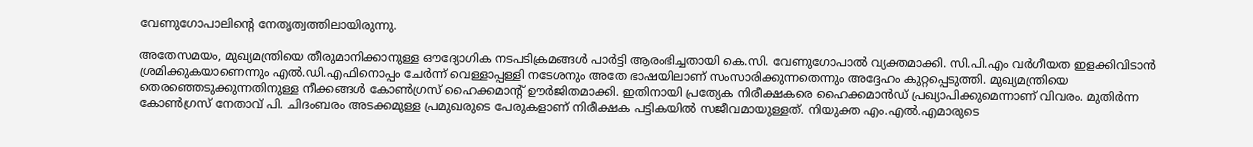വേണുഗോപാലിന്റെ നേതൃത്വത്തിലായിരുന്നു.

അതേസമയം, മുഖ്യമന്ത്രിയെ തീരുമാനിക്കാനുള്ള ഔദ്യോഗിക നടപടിക്രമങ്ങൾ പാർട്ടി ആരംഭിച്ചതായി കെ.സി. വേണുഗോപാൽ വ്യക്തമാക്കി. സി.പി.എം വർഗീയത ഇളക്കിവിടാൻ ശ്രമിക്കുകയാണെന്നും എൽ.ഡി.എഫിനൊപ്പം ചേർന്ന് വെള്ളാപ്പള്ളി നടേശനും അതേ ഭാഷയിലാണ് സംസാരിക്കുന്നതെന്നും അദ്ദേഹം കുറ്റപ്പെടുത്തി. മുഖ്യമന്ത്രിയെ തെരഞ്ഞെടുക്കുന്നതിനുള്ള നീക്കങ്ങൾ കോൺഗ്രസ് ഹൈക്കമാന്‍റ് ഊർജിതമാക്കി. ഇതിനായി പ്രത്യേക നിരീക്ഷകരെ ഹൈക്കമാൻഡ് പ്രഖ്യാപിക്കുമെന്നാണ് വിവരം. മുതിർന്ന കോൺഗ്രസ് നേതാവ് പി. ചിദംബരം അടക്കമുള്ള പ്രമുഖരുടെ പേരുകളാണ് നിരീക്ഷക പട്ടികയിൽ സജീവമായുള്ളത്. നിയുക്ത എം.എൽ.എമാരുടെ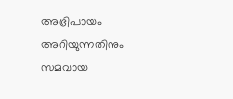അഭ്രിപായം അറിയുന്നതിനും സമവായ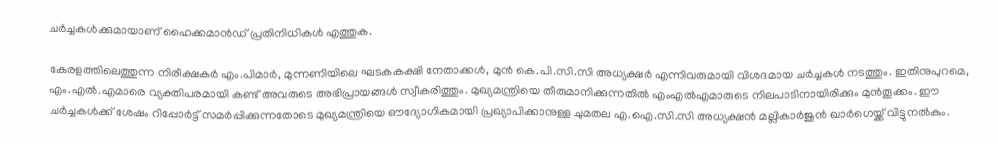ചർച്ചകൾക്കുമായാണ് ഹൈക്കമാൻഡ് പ്രതിനിധികൾ എത്തുക.

കേരളത്തിലെത്തുന്ന നിരീക്ഷകർ എം.പിമാർ, മുന്നണിയിലെ ഘടകകക്ഷി നേതാക്കൾ, മുൻ കെ.പി.സി.സി അധ്യക്ഷർ എന്നിവരുമായി വിശദമായ ചർച്ചകൾ നടത്തും. ഇതിനുപുറമെ, എം.എൽ.എമാരെ വ്യക്തിപരമായി കണ്ട് അവരുടെ അഭിപ്രായങ്ങൾ സ്വീകരിത്തും. മുഖ്യമന്ത്രിയെ തീരുമാനിക്കുന്നതിൽ എംഎൽഎമാരുടെ നിലപാടിനായിരിക്കും മുൻതൂക്കം. ഈ ചർച്ചകൾക്ക് ശേഷം റിപ്പോർട്ട് സമർപ്പിക്കുന്നതോടെ മുഖ്യമന്ത്രിയെ ഔദ്യോഗികമായി പ്രഖ്യാപിക്കാനുള്ള ചുമതല എ.ഐ.സി.സി അധ്യക്ഷൻ മല്ലികാർജുൻ ഖാർഗെയ്ക്ക് വിട്ടുനൽകും.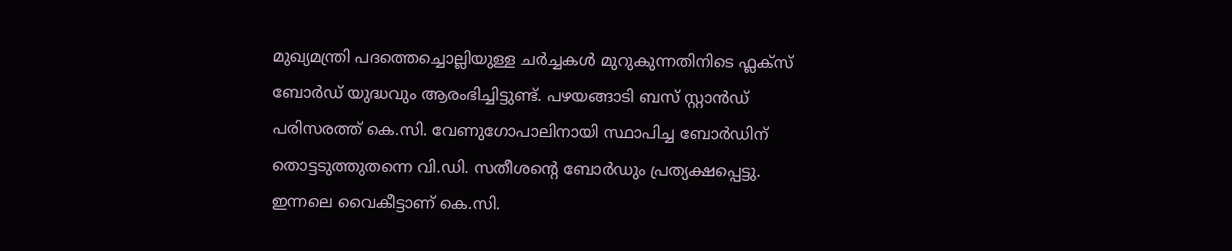മുഖ്യമന്ത്രി പദത്തെച്ചൊല്ലിയുള്ള ചർച്ചകൾ മുറുകുന്നതിനിടെ ഫ്ലക്സ് ബോർഡ് യുദ്ധവും ആരംഭിച്ചിട്ടുണ്ട്. പഴയങ്ങാടി ബസ് സ്റ്റാൻഡ് പരിസരത്ത് കെ.സി. വേണുഗോപാലിനായി സ്ഥാപിച്ച ബോർഡിന് തൊട്ടടുത്തുതന്നെ വി.ഡി. സതീശന്റെ ബോർഡും പ്രത്യക്ഷപ്പെട്ടു. ഇന്നലെ വൈകീട്ടാണ് കെ.സി.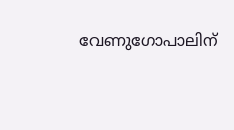വേണുഗോപാലിന്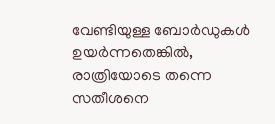വേണ്ടിയുള്ള ബോർഡുകൾ ഉയർന്നതെങ്കിൽ, രാത്രിയോടെ തന്നെ സതീശനെ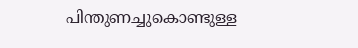പിന്തുണച്ചുകൊണ്ടുള്ള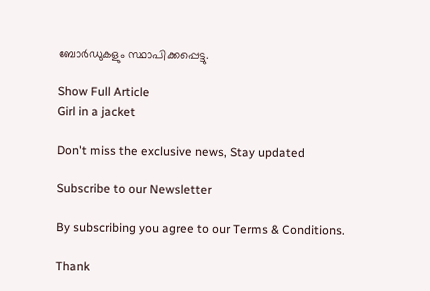ബോർഡുകളും സ്ഥാപിക്കപ്പെട്ടു.

Show Full Article
Girl in a jacket

Don't miss the exclusive news, Stay updated

Subscribe to our Newsletter

By subscribing you agree to our Terms & Conditions.

Thank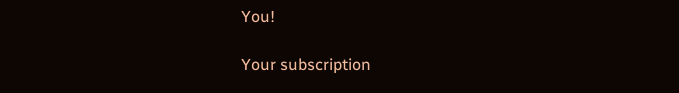You!

Your subscription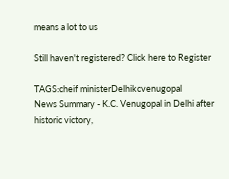means a lot to us

Still haven't registered? Click here to Register

TAGS:cheif ministerDelhikcvenugopal
News Summary - K.C. Venugopal in Delhi after historic victory,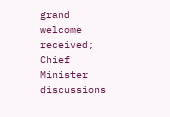grand welcome received; Chief Minister discussions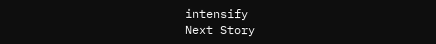intensify
Next Story